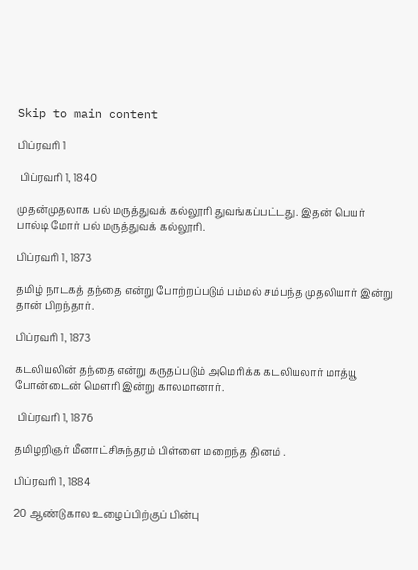Skip to main content

பிப்ரவரி 1

 பிப்ரவரி 1, 1840

முதன்முதலாக பல் மருத்துவக் கல்லூரி துவங்கப்பட்டது. இதன் பெயர் பால்டி மோர் பல் மருத்துவக் கல்லூரி.

பிப்ரவரி 1, 1873

தமிழ் நாடகத் தந்தை என்று போற்றப்படும் பம்மல் சம்பந்த முதலியார் இன்று தான் பிறந்தார்.

பிப்ரவரி 1, 1873

கடலியலின் தந்தை என்று கருதப்படும் அமெரிக்க கடலியலார் மாத்யூ போன்டைன் மௌரி இன்று காலமானார்.

 பிப்ரவரி 1, 1876

தமிழறிஞர் மீனாட்சிசுந்தரம் பிள்ளை மறைந்த தினம் .

பிப்ரவரி 1, 1884

20 ஆண்டுகால உழைப்பிற்குப் பின்பு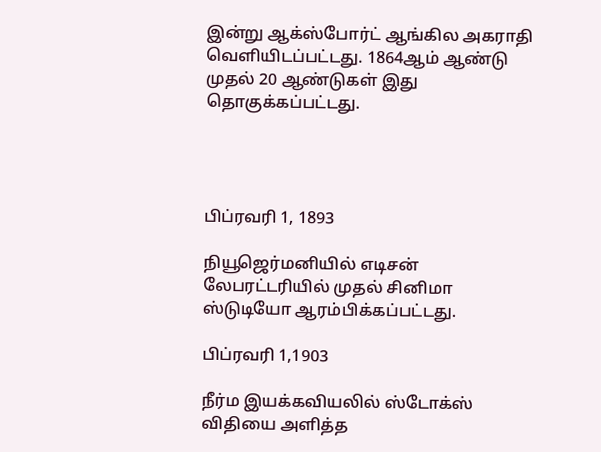இன்று ஆக்ஸ்போர்ட் ஆங்கில அகராதி வெளியிடப்பட்டது. 1864ஆம் ஆண்டு முதல் 20 ஆண்டுகள் இது தொகுக்கப்பட்டது.




பிப்ரவரி 1, 1893

நியூஜெர்மனியில் எடிசன் லேபரட்டரியில் முதல் சினிமா ஸ்டுடியோ ஆரம்பிக்கப்பட்டது.

பிப்ரவரி 1,1903

நீர்ம இயக்கவியலில் ஸ்டோக்ஸ் விதியை அளித்த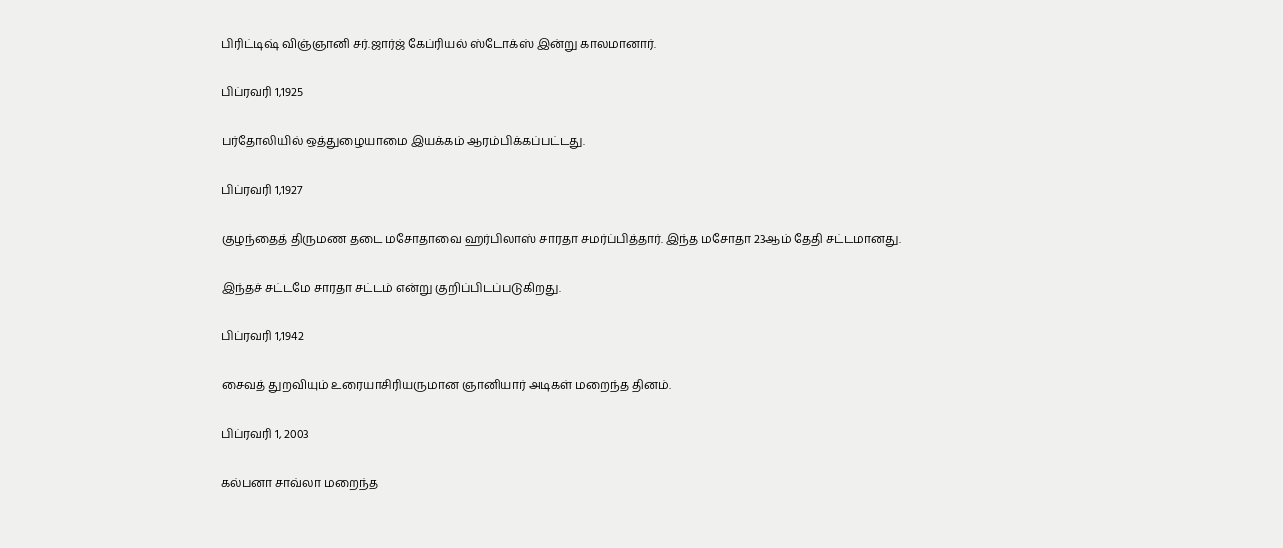பிரிட்டிஷ் விஞ்ஞானி சர்.ஜார்ஜ் கேப்ரியல் ஸ்டோக்ஸ் இன்று காலமானார்.

பிப்ரவரி 1,1925

பர்தோலியில் ஒத்துழையாமை இயக்கம் ஆரம்பிக்கப்பட்டது.

பிப்ரவரி 1,1927

குழந்தைத் திருமண தடை மசோதாவை ஹர்பிலாஸ் சாரதா சமர்ப்பித்தார். இந்த மசோதா 23ஆம் தேதி சட்டமானது.

இந்தச் சட்டமே சாரதா சட்டம் என்று குறிப்பிடப்படுகிறது.

பிப்ரவரி 1,1942

சைவத் துறவியும் உரையாசிரியருமான ஞானியார் அடிகள் மறைந்த தினம்.

பிப்ரவரி 1, 2003

கல்பனா சாவ்லா மறைந்த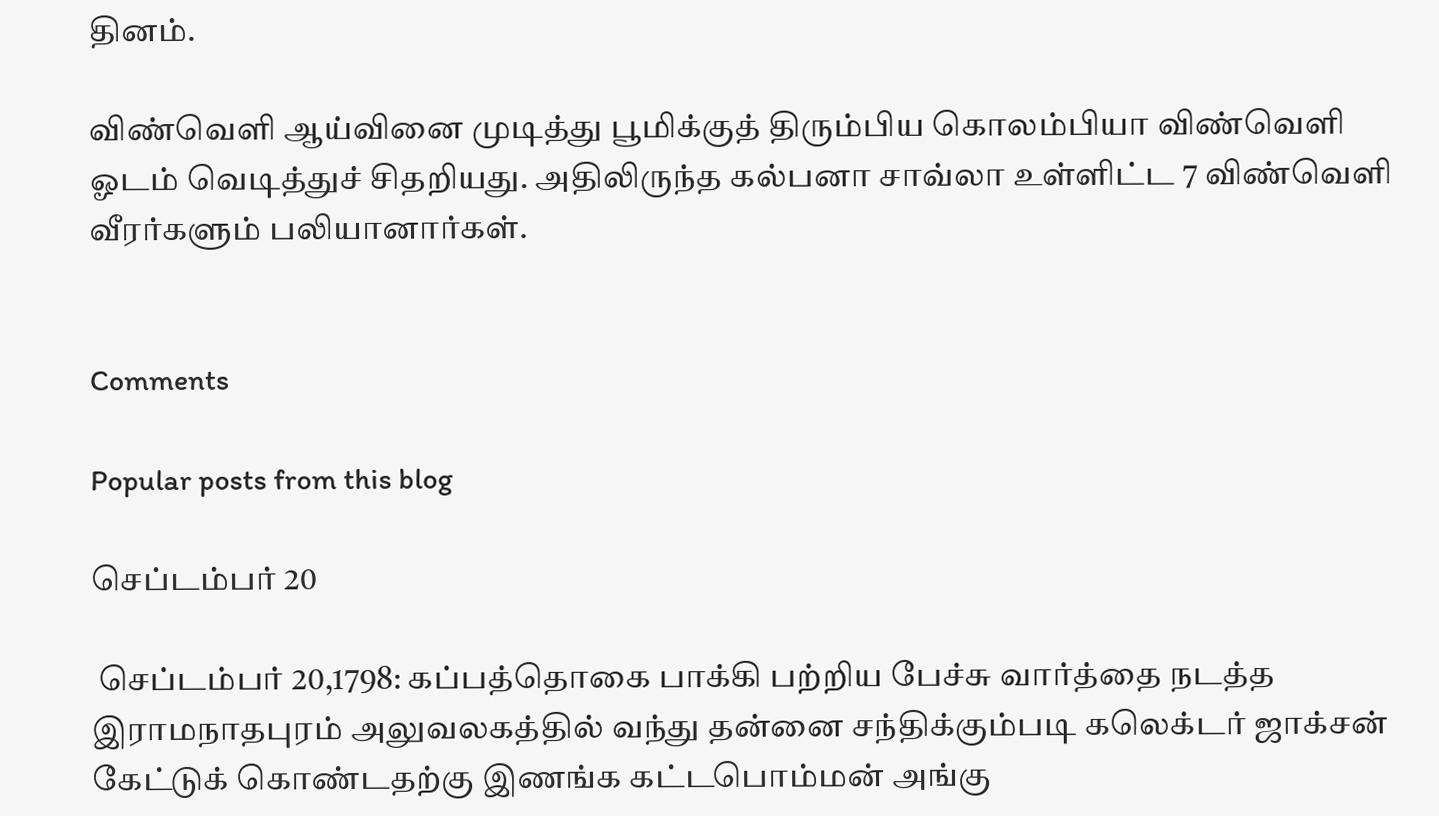தினம்.

விண்வெளி ஆய்வினை முடித்து பூமிக்குத் திரும்பிய கொலம்பியா விண்வெளி ஓடம் வெடித்துச் சிதறியது. அதிலிருந்த கல்பனா சாவ்லா உள்ளிட்ட 7 விண்வெளி வீரர்களும் பலியானார்கள்.


Comments

Popular posts from this blog

செப்டம்பர் 20

 செப்டம்பர் 20,1798: கப்பத்தொகை பாக்கி பற்றிய பேச்சு வார்த்தை நடத்த இராமநாதபுரம் அலுவலகத்தில் வந்து தன்னை சந்திக்கும்படி கலெக்டர் ஜாக்சன் கேட்டுக் கொண்டதற்கு இணங்க கட்டபொம்மன் அங்கு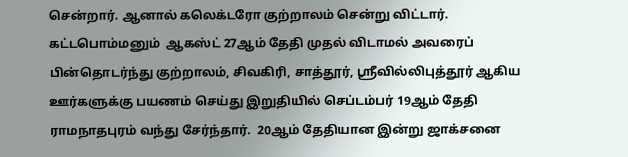சென்றார். ஆனால் கலெக்டரோ குற்றாலம் சென்று விட்டார்.  கட்டபொம்மனும்  ஆகஸ்ட் 27ஆம் தேதி முதல் விடாமல் அவரைப் பின்தொடர்ந்து குற்றாலம், சிவகிரி, சாத்தூர், ஸ்ரீவில்லிபுத்தூர் ஆகிய ஊர்களுக்கு பயணம் செய்து இறுதியில் செப்டம்பர் 19ஆம் தேதி ராமநாதபுரம் வந்து சேர்ந்தார்.  20ஆம் தேதியான இன்று ஜாக்சனை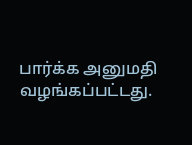பார்க்க அனுமதி வழங்கப்பட்டது.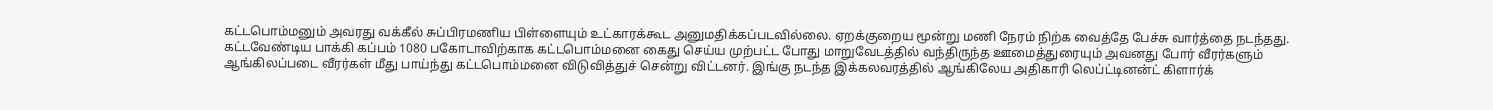கட்டபொம்மனும் அவரது வக்கீல் சுப்பிரமணிய பிள்ளையும் உட்காரக்கூட அனுமதிக்கப்படவில்லை. ஏறக்குறைய மூன்று மணி நேரம் நிற்க வைத்தே பேச்சு வார்த்தை நடந்தது.  கட்டவேண்டிய பாக்கி கப்பம் 1080 பகோடாவிற்காக கட்டபொம்மனை கைது செய்ய முற்பட்ட போது மாறுவேடத்தில் வந்திருந்த ஊமைத்துரையும் அவனது போர் வீரர்களும் ஆங்கிலப்படை வீரர்கள் மீது பாய்ந்து கட்டபொம்மனை விடுவித்துச் சென்று விட்டனர். இங்கு நடந்த இக்கலவரத்தில் ஆங்கிலேய அதிகாரி லெப்ட்டினன்ட் கிளார்க்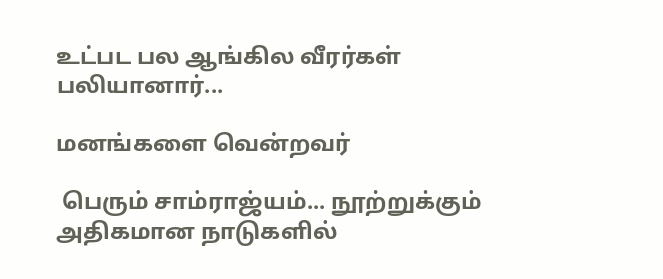உட்பட பல ஆங்கில வீரர்கள் பலியானார்...

மனங்களை வென்றவர்

 பெரும் சாம்ராஜ்யம்... நூற்றுக்கும் அதிகமான நாடுகளில்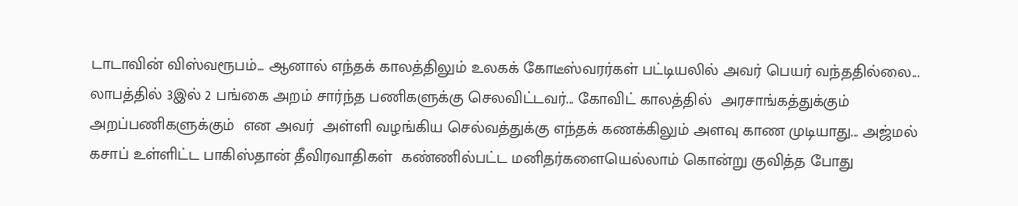டாடாவின் விஸ்வரூபம்... ஆனால் எந்தக் காலத்திலும் உலகக் கோடீஸ்வரர்கள் பட்டியலில் அவர் பெயர் வந்ததில்லை... லாபத்தில் 3இல் 2 பங்கை அறம் சார்ந்த பணிகளுக்கு செலவிட்டவர்... கோவிட் காலத்தில்  அரசாங்கத்துக்கும் அறப்பணிகளுக்கும்  என அவர்  அள்ளி வழங்கிய செல்வத்துக்கு எந்தக் கணக்கிலும் அளவு காண முடியாது... அஜ்மல் கசாப் உள்ளிட்ட பாகிஸ்தான் தீவிரவாதிகள்  கண்ணில்பட்ட மனிதர்களையெல்லாம் கொன்று குவித்த போது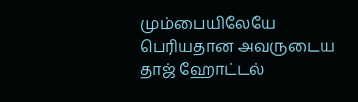மும்பையிலேயே பெரியதான அவருடைய தாஜ் ஹோட்டல்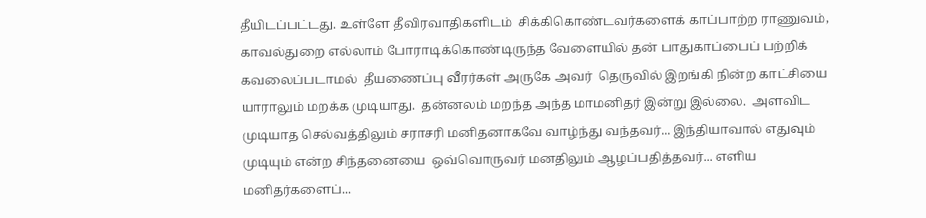தீயிடப்பட்டது. உள்ளே தீவிரவாதிகளிடம்  சிக்கிகொண்டவர்களைக் காப்பாற்ற ராணுவம், காவல்துறை எல்லாம் போராடிக்கொண்டிருந்த வேளையில் தன் பாதுகாப்பைப் பற்றிக் கவலைப்படாமல்  தீயணைப்பு வீரர்கள் அருகே அவர்  தெருவில் இறங்கி நின்ற காட்சியை யாராலும் மறக்க முடியாது.  தன்னலம் மறந்த அந்த மாமனிதர் இன்று இல்லை.  அளவிட முடியாத செல்வத்திலும் சராசரி மனிதனாகவே வாழ்ந்து வந்தவர்... இந்தியாவால் எதுவும் முடியும் என்ற சிந்தனையை  ஒவ்வொருவர் மனதிலும் ஆழப்பதித்தவர்... எளிய மனிதர்களைப்...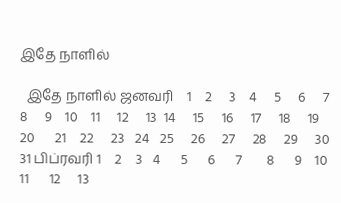இதே நாளில்

  இதே நாளில் ஜனவரி    1    2     3    4     5     6     7    8     9    10    11     12     13  14     15     16     17     18     19     20      21    22     23   24   25     26     27     28     29     30    31 பிப்ரவரி 1    2    3   4      5      6      7       8      9    10     11      12     13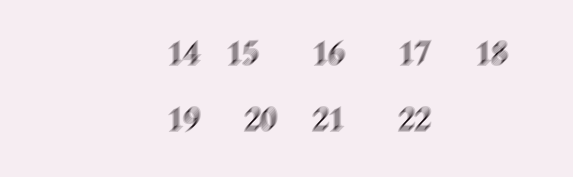14   15      16      17     18      19     20    21      22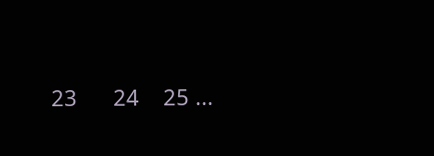23      24    25 ...